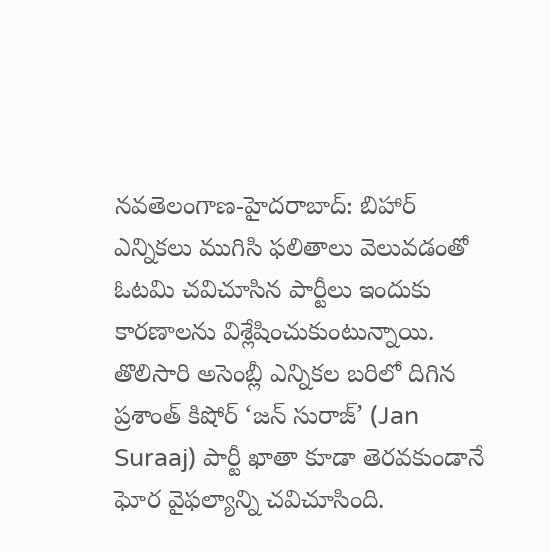నవతెలంగాణ-హైదరాబాద్: బిహార్ ఎన్నికలు ముగిసి ఫలితాలు వెలువడంతో ఓటమి చవిచూసిన పార్టీలు ఇందుకు కారణాలను విశ్లేషించుకుంటున్నాయి. తొలిసారి అసెంబ్లీ ఎన్నికల బరిలో దిగిన ప్రశాంత్ కిషోర్ ‘జన్ సురాజ్’ (Jan Suraaj) పార్టీ ఖాతా కూడా తెరవకుండానే ఘోర వైఫల్యాన్ని చవిచూసింది.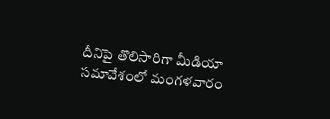దీనిపై తొలిసారిగా మీడియా సమావేశంలో మంగళవారం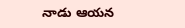నాడు ఆయన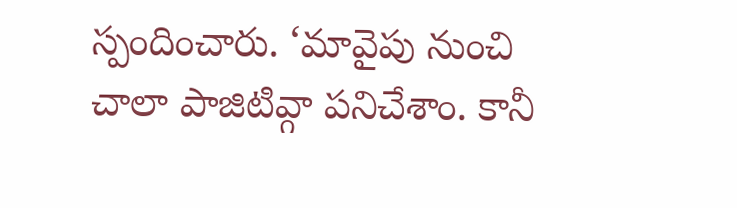స్పందించారు. ‘మావైపు నుంచి చాలా పాజిటివ్గా పనిచేశాం. కానీ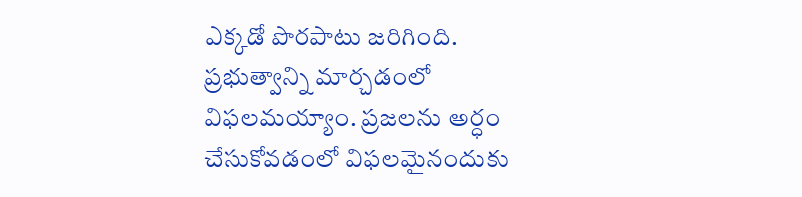ఎక్కడో పొరపాటు జరిగింది. ప్రభుత్వాన్ని మార్చడంలో విఫలమయ్యాం. ప్రజలను అర్ధం చేసుకోవడంలో విఫలమైనందుకు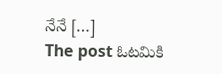నేనే […]
The post ఓటమికి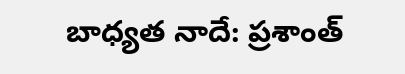బాధ్యత నాదే: ప్రశాంత్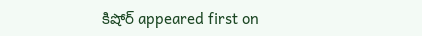కిషోర్ appeared first on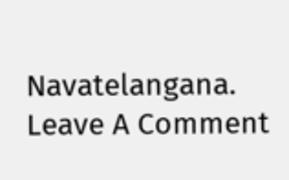Navatelangana.
Leave A Comment